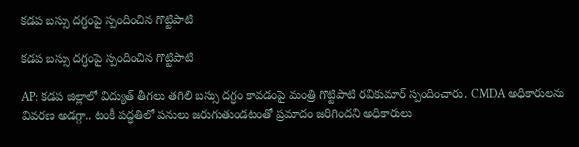కడప బస్సు దగ్ధంపై స్పందించిన గొట్టిపాటి

కడప బస్సు దగ్ధంపై స్పందించిన గొట్టిపాటి

AP: కడప జిల్లాలో విద్యుత్ తీగలు తగిలి బస్సు దగ్ధం కావడంపై మంత్రి గొట్టిపాటి రవికుమార్ స్పందించారు. CMDA అధికారులను వివరణ అడగ్గా.. టంకీ పద్ధతిలో పనులు జరుగుతుండటంతో ప్రమాదం జరిగిందని అధికారులు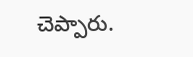చెప్పారు.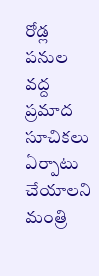రోడ్ల పనుల వద్ద ప్రమాద సూచికలు ఏర్పాటు చేయాలని మంత్రి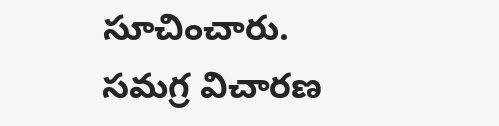సూచించారు. సమగ్ర విచారణ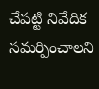చేపట్టి నివేదిక సమర్పించాలని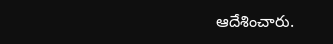ఆదేశించారు.